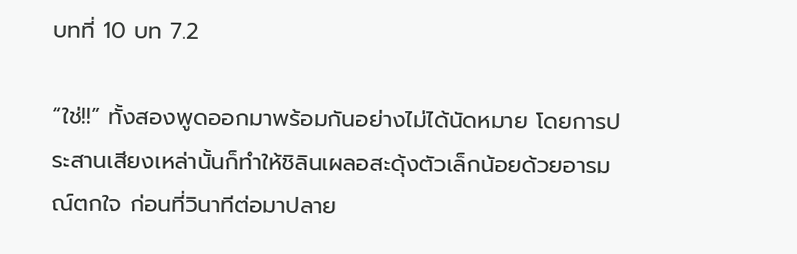บทที่ 10 บท 7.2

“ใช่!!” ทั้งสองพูดออกมาพร้อมกันอย่างไม่ได้นัดหมาย โดยการประสานเสียงเหล่านั้นก็ทำให้ชิลินเผลอสะดุ้งตัวเล็กน้อยด้วยอารมณ์ตกใจ ก่อนที่วินาทีต่อมาปลาย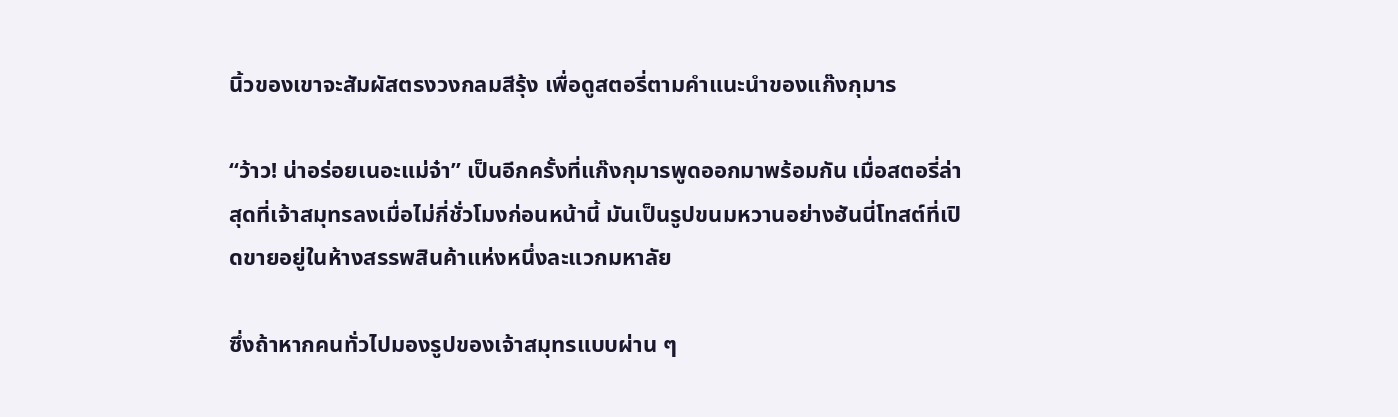นิ้วของเขาจะสัมผัสตรงวงกลมสีรุ้ง เพื่อดูสตอรี่ตามคำแนะนำของแก๊งกุมาร

“ว้าว! น่าอร่อยเนอะแม่จ๋า” เป็นอีกครั้งที่แก๊งกุมารพูดออกมาพร้อมกัน เมื่อสตอรี่ล่าสุดที่เจ้าสมุทรลงเมื่อไม่กี่ชั่วโมงก่อนหน้านี้ มันเป็นรูปขนมหวานอย่างฮันนี่โทสต์ที่เปิดขายอยู่ในห้างสรรพสินค้าแห่งหนึ่งละแวกมหาลัย

ซึ่งถ้าหากคนทั่วไปมองรูปของเจ้าสมุทรแบบผ่าน ๆ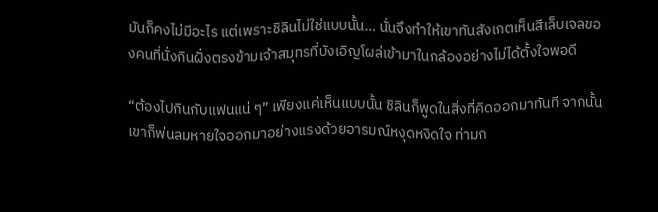มันก็คงไม่มีอะไร แต่เพราะชิลินไม่ใช่แบบนั้น… นั่นจึงทำให้เขาทันสังเกตเห็นสีเล็บเจลของคนที่นั่งกินฝั่งตรงข้ามเจ้าสมุทรที่บังเอิญโผล่เข้ามาในกล้องอย่างไม่ได้ตั้งใจพอดี

“ต้องไปกินกับแฟนแน่ ๆ” เพียงแค่เห็นแบบนั้น ชิลินก็พูดในสิ่งที่คิดออกมาทันที จากนั้นเขาก็พ่นลมหายใจออกมาอย่างแรงด้วยอารมณ์หงุดหงิดใจ ท่ามก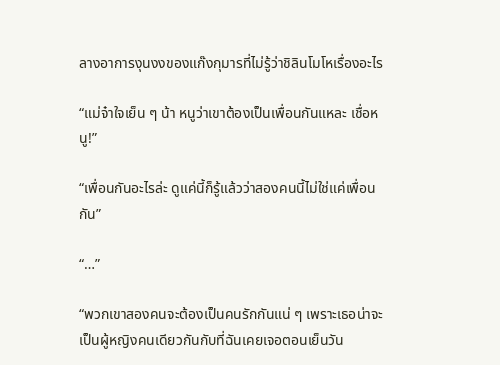ลางอาการงุนงงของแก๊งกุมารที่ไม่รู้ว่าชิลินโมโหเรื่องอะไร

“แม่จ๋าใจเย็น ๆ น้า หนูว่าเขาต้องเป็นเพื่อนกันแหละ เชื่อหนู!”

“เพื่อนกันอะไรล่ะ ดูแค่นี้ก็รู้แล้วว่าสองคนนี้ไม่ใช่แค่เพื่อนกัน”

“…”

“พวกเขาสองคนจะต้องเป็นคนรักกันแน่ ๆ เพราะเธอน่าจะเป็นผู้หญิงคนเดียวกันกับที่ฉันเคยเจอตอนเย็นวัน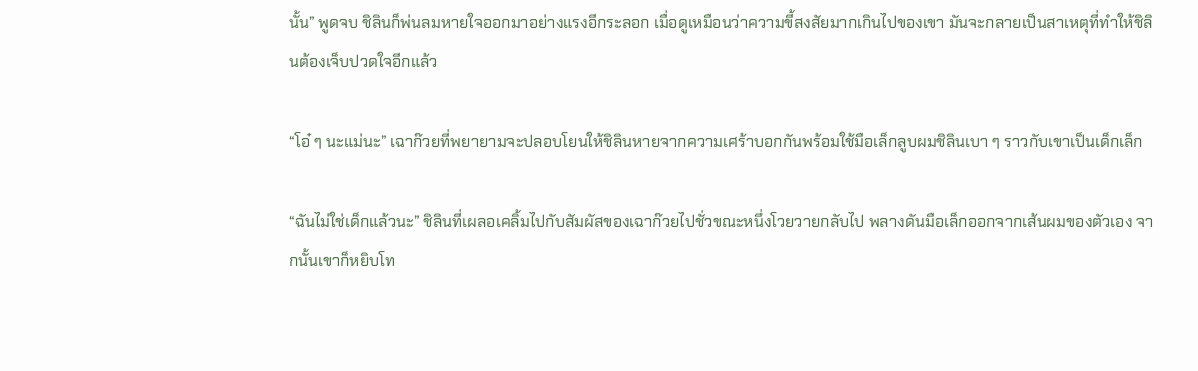นั้น” พูดจบ ชิลินก็พ่นลมหายใจออกมาอย่างแรงอีกระลอก เมื่อดูเหมือนว่าความขี้สงสัยมากเกินไปของเขา มันจะกลายเป็นสาเหตุที่ทำให้ชิลินต้องเจ็บปวดใจอีกแล้ว

“โอ๋ ๆ นะแม่นะ” เฉาก๊วยที่พยายามจะปลอบโยนให้ชิลินหายจากความเศร้าบอกกันพร้อมใช้มือเล็กลูบผมชิลินเบา ๆ ราวกับเขาเป็นเด็กเล็ก

“ฉันไม่ใช่เด็กแล้วนะ” ชิลินที่เผลอเคลิ้มไปกับสัมผัสของเฉาก๊วยไปชั่วขณะหนึ่งโวยวายกลับไป พลางดันมือเล็กออกจากเส้นผมของตัวเอง จากนั้นเขาก็หยิบโท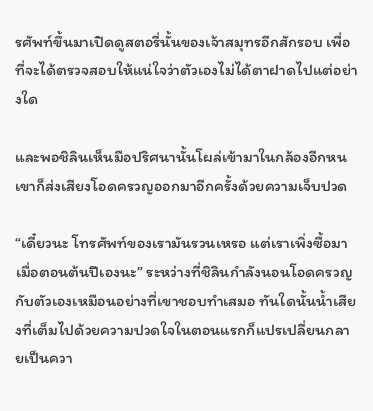รศัพท์ขึ้นมาเปิดดูสตอรี่นั้นของเจ้าสมุทรอีกสักรอบ เพื่อที่จะได้ตรวจสอบให้แน่ใจว่าตัวเองไม่ได้ตาฝาดไปแต่อย่างใด

และพอชิลินเห็นมือปริศนานั้นโผล่เข้ามาในกล้องอีกหน เขาก็ส่งเสียงโอดครวญออกมาอีกครั้งด้วยความเจ็บปวด

“เดี๋ยวนะ โทรศัพท์ของเรามันรวนเหรอ แต่เราเพิ่งซื้อมาเมื่อตอนต้นปีเองนะ” ระหว่างที่ชิลินกำลังนอนโอดครวญกับตัวเองเหมือนอย่างที่เขาชอบทำเสมอ ทันใดนั้นน้ำเสียงที่เต็มไปด้วยความปวดใจในตอนแรกก็แปรเปลี่ยนกลายเป็นควา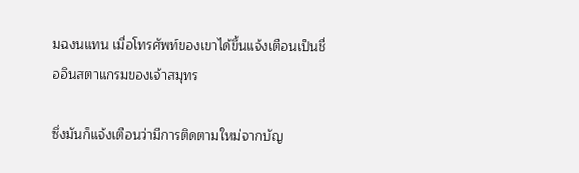มฉงนแทน เมื่อโทรศัพท์ของเขาได้ขึ้นแจ้งเตือนเป็นชื่ออินสตาแกรมของเจ้าสมุทร

ซึ่งมันก็แจ้งเตือนว่ามีการติดตามใหม่จากบัญ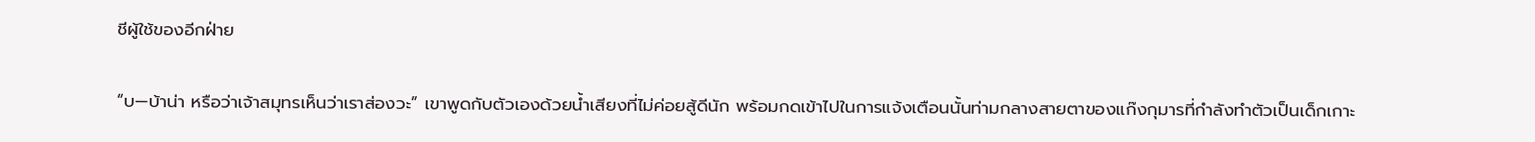ชีผู้ใช้ของอีกฝ่าย

“บ—บ้าน่า หรือว่าเจ้าสมุทรเห็นว่าเราส่องวะ” เขาพูดกับตัวเองด้วยน้ำเสียงที่ไม่ค่อยสู้ดีนัก พร้อมกดเข้าไปในการแจ้งเตือนนั้นท่ามกลางสายตาของแก๊งกุมารที่กำลังทำตัวเป็นเด็กเกาะ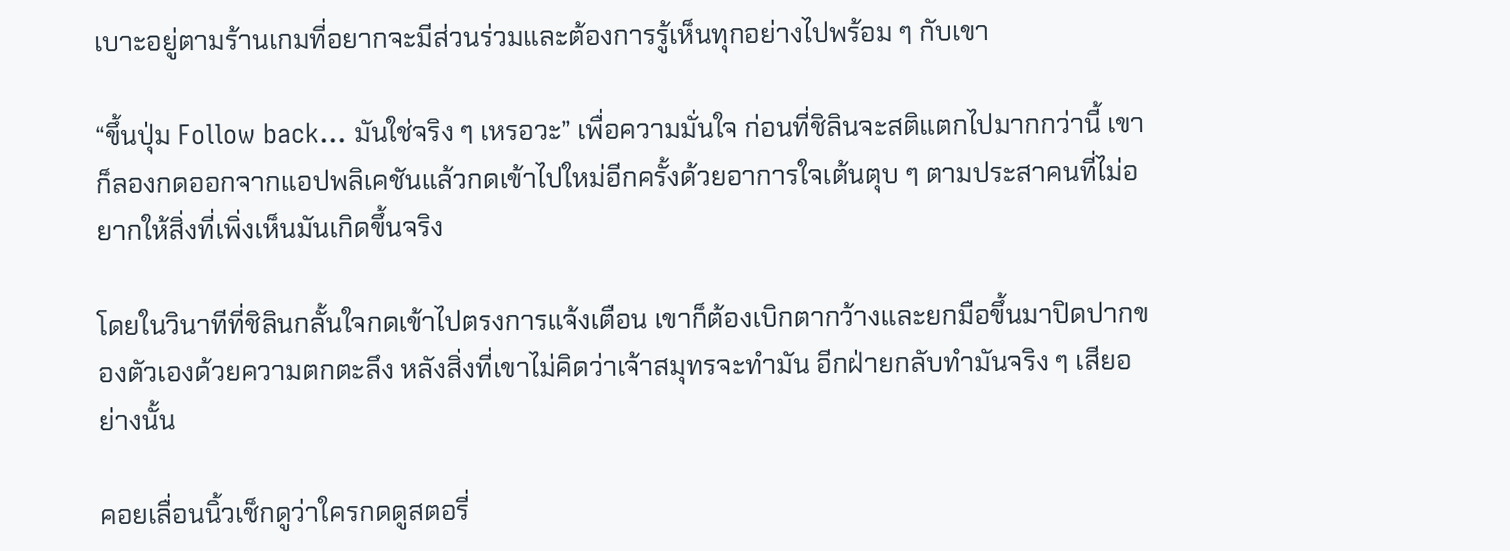เบาะอยู่ตามร้านเกมที่อยากจะมีส่วนร่วมและต้องการรู้เห็นทุกอย่างไปพร้อม ๆ กับเขา

“ขึ้นปุ่ม Follow back… มันใช่จริง ๆ เหรอวะ” เพื่อความมั่นใจ ก่อนที่ชิลินจะสติแตกไปมากกว่านี้ เขาก็ลองกดออกจากแอปพลิเคชันแล้วกดเข้าไปใหม่อีกครั้งด้วยอาการใจเต้นตุบ ๆ ตามประสาคนที่ไม่อยากให้สิ่งที่เพิ่งเห็นมันเกิดขึ้นจริง

โดยในวินาทีที่ชิลินกลั้นใจกดเข้าไปตรงการแจ้งเตือน เขาก็ต้องเบิกตากว้างและยกมือขึ้นมาปิดปากของตัวเองด้วยความตกตะลึง หลังสิ่งที่เขาไม่คิดว่าเจ้าสมุทรจะทำมัน อีกฝ่ายกลับทำมันจริง ๆ เสียอย่างนั้น

คอยเลื่อนนิ้วเช็กดูว่าใครกดดูสตอรี่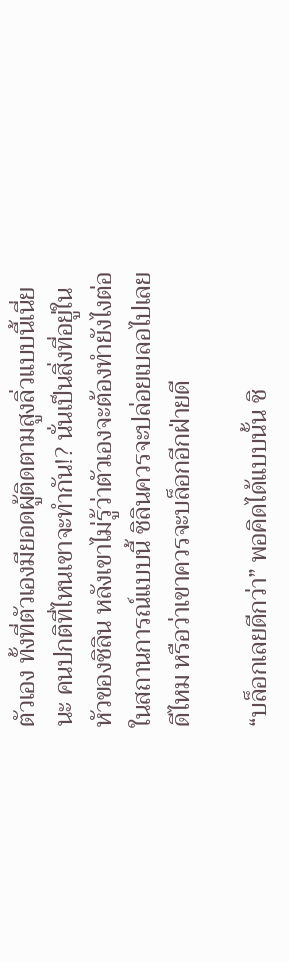ตัวเอง ทั้งที่ตัวเองมียอดผู้ติดตามสูงลิ่วแบบนี้เนี่ยนะ คนปกติที่ไหนเขาจะทำกัน!? นั่นเป็นสิ่งที่อยู่ในหัวของชิลิน หลังเขาไม่รู้ว่าตัวเองจะต้องทำยังไงต่อในสถานการณ์แบบนี้ ชิลินควรจะปล่อยเบลอไปเลยดีไหม หรือว่าเขาควรจะบล็อกอีกฝ่ายดี

“บล็อกเลยดีกว่า” พอคิดได้แบบนั้น ชิ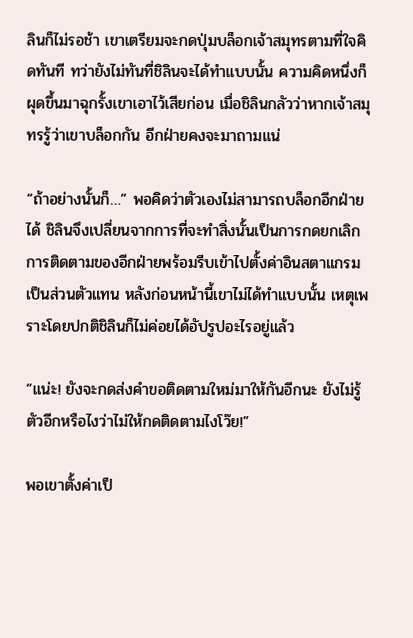ลินก็ไม่รอช้า เขาเตรียมจะกดปุ่มบล็อกเจ้าสมุทรตามที่ใจคิดทันที ทว่ายังไม่ทันที่ชิลินจะได้ทำแบบนั้น ความคิดหนึ่งก็ผุดขึ้นมาฉุกรั้งเขาเอาไว้เสียก่อน เมื่อชิลินกลัวว่าหากเจ้าสมุทรรู้ว่าเขาบล็อกกัน อีกฝ่ายคงจะมาถามแน่

“ถ้าอย่างนั้นก็…” พอคิดว่าตัวเองไม่สามารถบล็อกอีกฝ่ายได้ ชิลินจึงเปลี่ยนจากการที่จะทำสิ่งนั้นเป็นการกดยกเลิกการติดตามของอีกฝ่ายพร้อมรีบเข้าไปตั้งค่าอินสตาแกรมเป็นส่วนตัวแทน หลังก่อนหน้านี้เขาไม่ได้ทำแบบนั้น เหตุเพราะโดยปกติชิลินก็ไม่ค่อยได้อัปรูปอะไรอยู่แล้ว

“แน่ะ! ยังจะกดส่งคำขอติดตามใหม่มาให้กันอีกนะ ยังไม่รู้ตัวอีกหรือไงว่าไม่ให้กดติดตามไงโว๊ย!”

พอเขาตั้งค่าเป็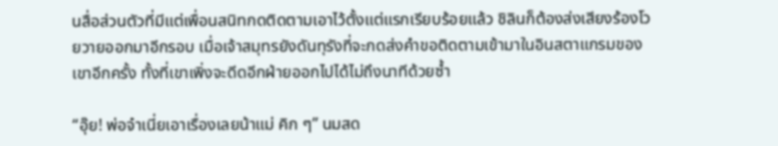นสื่อส่วนตัวที่มีแต่เพื่อนสนิทกดติดตามเอาไว้ตั้งแต่แรกเรียบร้อยแล้ว ชิลินก็ต้องส่งเสียงร้องโวยวายออกมาอีกรอบ เมื่อเจ้าสมุทรยังดันทุรังที่จะกดส่งคำขอติดตามเข้ามาในอินสตาแกรมของเขาอีกครั้ง ทั้งที่เขาเพิ่งจะดีดอีกฝ่ายออกไปได้ไม่ถึงนาทีด้วยซ้ำ

“อุ๊ย! พ่อจ๋าเนี่ยเอาเรื่องเลยน้าแม่ คิก ๆ” นมสด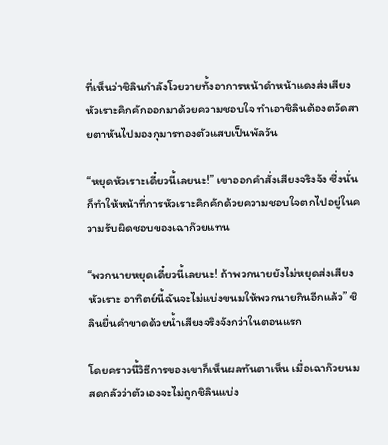ที่เห็นว่าชิลินกำลังโวยวายทั้งอาการหน้าดำหน้าแดงส่งเสียงหัวเราะคิกคักออกมาด้วยความชอบใจ ทำเอาชิลินต้องตวัดสายตาหันไปมองกุมารทองตัวแสบเป็นพัลวัน

“หยุดหัวเราะเดี๋ยวนี้เลยนะ!” เขาออกคำสั่งเสียงจริงจัง ซึ่งนั่นก็ทำให้หน้าที่การหัวเราะคิกคักด้วยความชอบใจตกไปอยู่ในความรับผิดชอบของเฉาก๊วยแทน

“พวกนายหยุดเดี๋ยวนี้เลยนะ! ถ้าพวกนายยังไม่หยุดส่งเสียงหัวเราะ อาทิตย์นี้ฉันจะไม่แบ่งขนมให้พวกนายกินอีกแล้ว” ชิลินยื่นคำขาดด้วยน้ำเสียงจริงจังกว่าในตอนแรก

โดยคราวนี้วิธีการของเขาก็เห็นผลทันตาเห็น เมื่อเฉาก๊วยนมสดกลัวว่าตัวเองจะไม่ถูกชิลินแบ่ง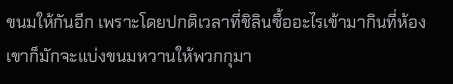ขนมให้กันอีก เพราะโดยปกติเวลาที่ชิลินซื้ออะไรเข้ามากินที่ห้อง เขาก็มักจะแบ่งขนมหวานให้พวกกุมา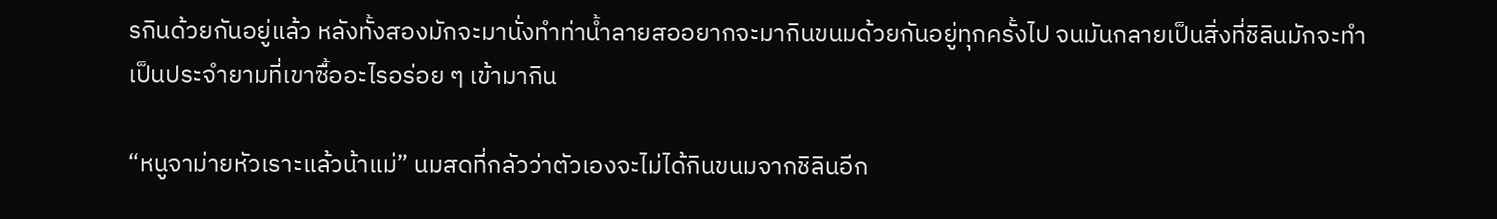รกินด้วยกันอยู่แล้ว หลังทั้งสองมักจะมานั่งทำท่าน้ำลายสออยากจะมากินขนมด้วยกันอยู่ทุกครั้งไป จนมันกลายเป็นสิ่งที่ชิลินมักจะทำเป็นประจำยามที่เขาซื้ออะไรอร่อย ๆ เข้ามากิน

“หนูจาม่ายหัวเราะแล้วน้าแม่” นมสดที่กลัวว่าตัวเองจะไม่ได้กินขนมจากชิลินอีก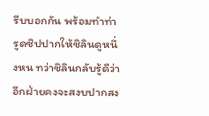รีบบอกกัน พร้อมทำท่ารูดซิปปากให้ชิลินดูหนึ่งหน ทว่าชิลินกลับรู้ดีว่าอีกฝ่ายคงจะสงบปากสง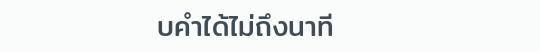บคำได้ไม่ถึงนาที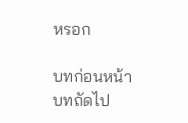หรอก

บทก่อนหน้า
บทถัดไป